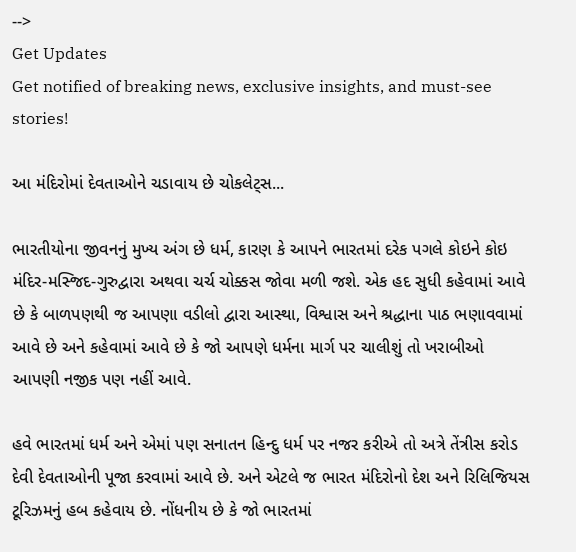-->
Get Updates
Get notified of breaking news, exclusive insights, and must-see stories!

આ મંદિરોમાં દેવતાઓને ચડાવાય છે ચોકલેટ્સ...

ભારતીયોના જીવનનું મુખ્ય અંગ છે ધર્મ, કારણ કે આપને ભારતમાં દરેક પગલે કોઇને કોઇ મંદિર-મસ્જિદ-ગુરુદ્વારા અથવા ચર્ચ ચોક્કસ જોવા મળી જશે. એક હદ સુધી કહેવામાં આવે છે કે બાળપણથી જ આપણા વડીલો દ્વારા આસ્થા, વિશ્વાસ અને શ્રદ્ધાના પાઠ ભણાવવામાં આવે છે અને કહેવામાં આવે છે કે જો આપણે ધર્મના માર્ગ પર ચાલીશું તો ખરાબીઓ આપણી નજીક પણ નહીં આવે.

હવે ભારતમાં ધર્મ અને એમાં પણ સનાતન હિન્દુ ધર્મ પર નજર કરીએ તો અત્રે તેંત્રીસ કરોડ દેવી દેવતાઓની પૂજા કરવામાં આવે છે. અને એટલે જ ભારત મંદિરોનો દેશ અને રિલિજિયસ ટૂરિઝમનું હબ કહેવાય છે. નોંધનીય છે કે જો ભારતમાં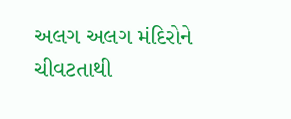અલગ અલગ મંદિરોને ચીવટતાથી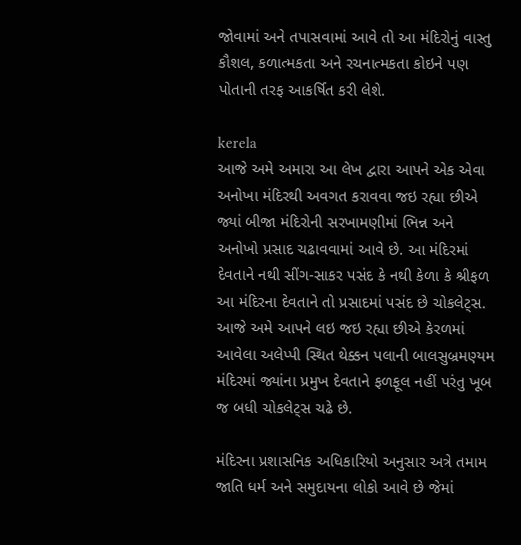જોવામાં અને તપાસવામાં આવે તો આ મંદિરોનું વાસ્તુ કૌશલ, કળાત્મકતા અને રચનાત્મકતા કોઇને પણ પોતાની તરફ આકર્ષિત કરી લેશે.

kerela
આજે અમે અમારા આ લેખ દ્વારા આપને એક એવા અનોખા મંદિરથી અવગત કરાવવા જઇ રહ્યા છીએ જ્યાં બીજા મંદિરોની સરખામણીમાં ભિન્ન અને અનોખો પ્રસાદ ચઢાવવામાં આવે છે. આ મંદિરમાં દેવતાને નથી સીંગ-સાકર પસંદ કે નથી કેળા કે શ્રીફળ આ મંદિરના દેવતાને તો પ્રસાદમાં પસંદ છે ચોકલેટ્સ. આજે અમે આપને લઇ જઇ રહ્યા છીએ કેરળમાં આવેલા અલેપ્પી સ્થિત થેક્કન પલાની બાલસુબ્રમણ્યમ મંદિરમાં જ્યાંના પ્રમુખ દેવતાને ફળફૂલ નહીં પરંતુ ખૂબ જ બધી ચોકલેટ્સ ચઢે છે.

મંદિરના પ્રશાસનિક અધિકારિયો અનુસાર અત્રે તમામ જાતિ ધર્મ અને સમુદાયના લોકો આવે છે જેમાં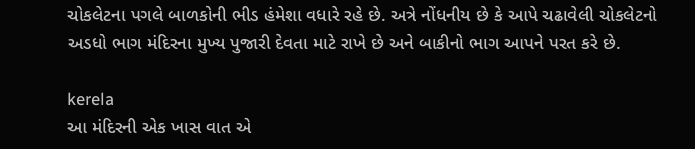ચોકલેટના પગલે બાળકોની ભીડ હંમેશા વધારે રહે છે. અત્રે નોંધનીય છે કે આપે ચઢાવેલી ચોકલેટનો અડધો ભાગ મંદિરના મુખ્ય પુજારી દેવતા માટે રાખે છે અને બાકીનો ભાગ આપને પરત કરે છે.

kerela
આ મંદિરની એક ખાસ વાત એ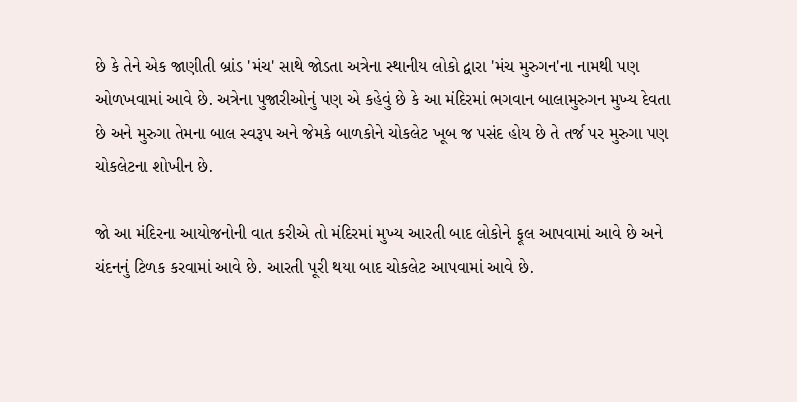છે કે તેને એક જાણીતી બ્રાંડ 'મંચ' સાથે જોડતા અત્રેના સ્થાનીય લોકો દ્વારા 'મંચ મુરુગન'ના નામથી પણ ઓળખવામાં આવે છે. અત્રેના પુજારીઓનું પણ એ કહેવું છે કે આ મંદિરમાં ભગવાન બાલામુરુગન મુખ્ય દેવતા છે અને મુરુગા તેમના બાલ સ્વરૂપ અને જેમકે બાળકોને ચોકલેટ ખૂબ જ પસંદ હોય છે તે તર્જ પર મુરુગા પણ ચોકલેટના શોખીન છે.

જો આ મંદિરના આયોજનોની વાત કરીએ તો મંદિરમાં મુખ્ય આરતી બાદ લોકોને ફૂલ આપવામાં આવે છે અને ચંદનનું ટિળક કરવામાં આવે છે. આરતી પૂરી થયા બાદ ચોકલેટ આપવામાં આવે છે.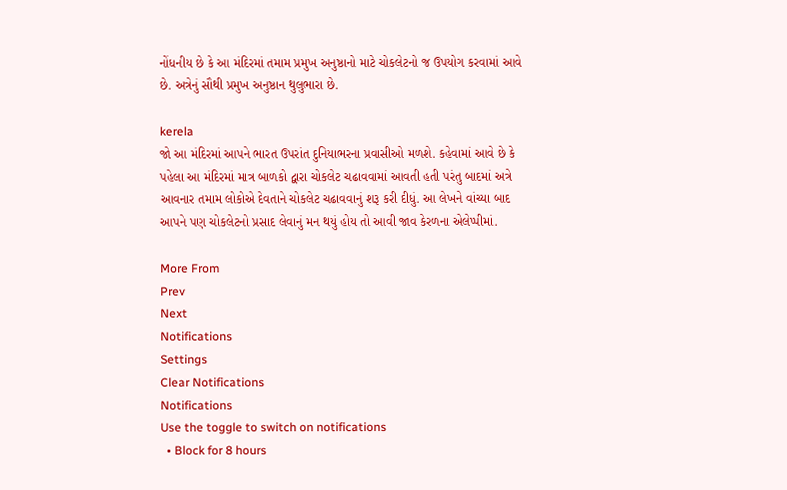નોંધનીય છે કે આ મંદિરમાં તમામ પ્રમુખ અનુષ્ઠાનો માટે ચોકલેટનો જ ઉપયોગ કરવામાં આવે છે. અત્રેનું સૌથી પ્રમુખ અનુષ્ઠાન થુલુભારા છે.

kerela
જો આ મંદિરમાં આપને ભારત ઉપરાંત દુનિયાભરના પ્રવાસીઓ મળશે. કહેવામાં આવે છે કે પહેલા આ મંદિરમાં માત્ર બાળકો દ્વારા ચોકલેટ ચઢાવવામાં આવતી હતી પરંતુ બાદમાં અત્રે આવનાર તમામ લોકોએ દેવતાને ચોકલેટ ચઢાવવાનું શરૂ કરી દીધું. આ લેખને વાંચ્યા બાદ આપને પણ ચોકલેટનો પ્રસાદ લેવાનું મન થયું હોય તો આવી જાવ કેરળના એલેપ્પીમાં.

More From
Prev
Next
Notifications
Settings
Clear Notifications
Notifications
Use the toggle to switch on notifications
  • Block for 8 hours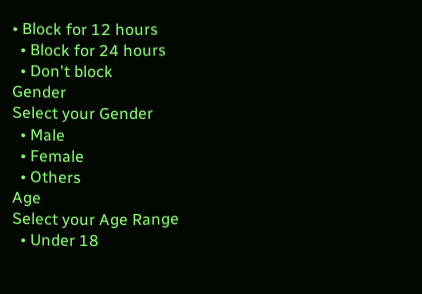• Block for 12 hours
  • Block for 24 hours
  • Don't block
Gender
Select your Gender
  • Male
  • Female
  • Others
Age
Select your Age Range
  • Under 18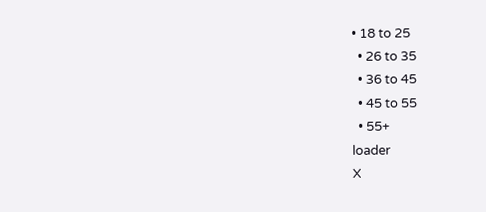• 18 to 25
  • 26 to 35
  • 36 to 45
  • 45 to 55
  • 55+
loader
X